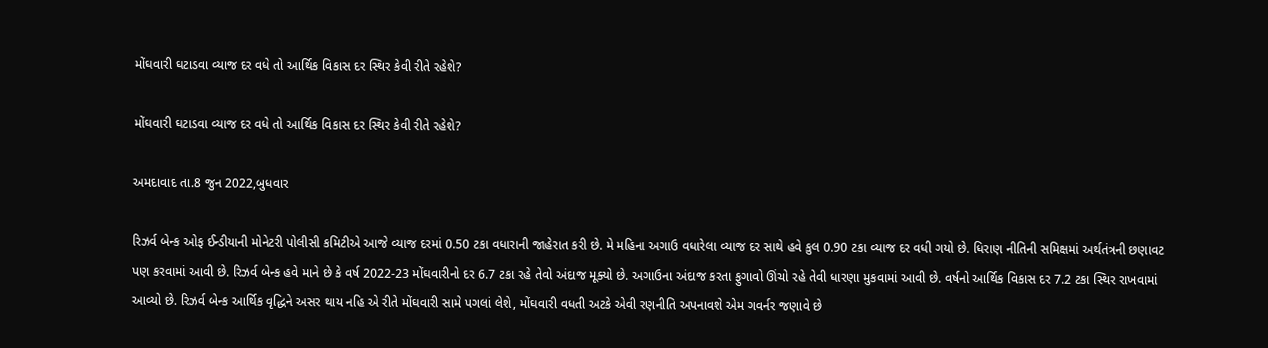મોંઘવારી ઘટાડવા વ્યાજ દર વધે તો આર્થિક વિકાસ દર સ્થિર કેવી રીતે રહેશે?

મોંઘવારી ઘટાડવા વ્યાજ દર વધે તો આર્થિક વિકાસ દર સ્થિર કેવી રીતે રહેશે?

અમદાવાદ તા.8 જુન 2022,બુધવાર

રિઝર્વ બેન્ક ઓફ ઈન્ડીયાની મોનેટરી પોલીસી કમિટીએ આજે વ્યાજ દરમાં 0.50 ટકા વધારાની જાહેરાત કરી છે. મે મહિના અગાઉ વધારેલા વ્યાજ દર સાથે હવે કુલ 0.90 ટકા વ્યાજ દર વધી ગયો છે. ધિરાણ નીતિની સમિક્ષમાં અર્થતંત્રની છણાવટ પણ કરવામાં આવી છે. રિઝર્વ બેન્ક હવે માને છે કે વર્ષ 2022-23 મોંઘવારીનો દર 6.7 ટકા રહે તેવો અંદાજ મૂક્યો છે. અગાઉના અંદાજ કરતા ફુગાવો ઊંચો રહે તેવી ધારણા મુકવામાં આવી છે. વર્ષનો આર્થિક વિકાસ દર 7.2 ટકા સ્થિર રાખવામાં આવ્યો છે. રિઝર્વ બેન્ક આર્થિક વૃદ્ધિને અસર થાય નહિ એ રીતે મોંઘવારી સામે પગલાં લેશે, મોંઘવારી વધતી અટકે એવી રણનીતિ અપનાવશે એમ ગવર્નર જણાવે છે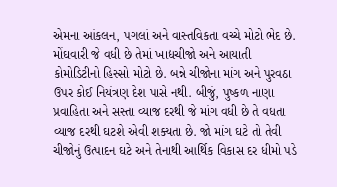એમના આંકલન, પગલાં અને વાસ્તવિકતા વચ્ચે મોટો ભેદ છે. મોંઘવારી જે વધી છે તેમાં ખાદ્યચીજો અને આયાતી  કોમોડિટીનો હિસ્સો મોટો છે. બન્ને ચીજોના માંગ અને પુરવઠા ઉપર કોઈ નિયંત્રણ દેશ પાસે નથી. બીજું, પુષ્કળ નાણા પ્રવાહિતા અને સસ્તા વ્યાજ દરથી જે માંગ વધી છે તે વધતા વ્યાજ દરથી ઘટશે એવી શક્યતા છે. જો માંગ ઘટે તો તેવી ચીજોનું ઉત્પાદન ઘટે અને તેનાથી આર્થિક વિકાસ દર ધીમો પડે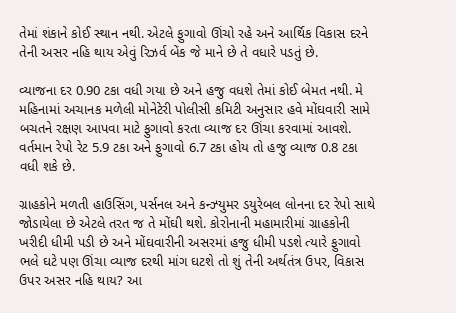તેમાં શંકાને કોઈ સ્થાન નથી. એટલે ફુગાવો ઊંચો રહે અને આર્થિક વિકાસ દરને તેની અસર નહિ થાય એવું રિઝર્વ બેંક જે માને છે તે વધારે પડતું છે.

વ્યાજના દર 0.90 ટકા વધી ગયા છે અને હજુ વધશે તેમાં કોઈ બેમત નથી. મે મહિનામાં અચાનક મળેલી મોનેટેરી પોલીસી કમિટી અનુસાર હવે મોંઘવારી સામે બચતને રક્ષણ આપવા માટે ફુગાવો કરતા વ્યાજ દર ઊંચા કરવામાં આવશે. વર્તમાન રેપો રેટ 5.9 ટકા અને ફુગાવો 6.7 ટકા હોય તો હજુ વ્યાજ 0.8 ટકા વધી શકે છે.

ગ્રાહકોને મળતી હાઉસિંગ, પર્સનલ અને કન્ઝ્યુમર ડયુરેબલ લોનના દર રેપો સાથે જોડાયેલા છે એટલે તરત જ તે મોંઘી થશે. કોરોનાની મહામારીમાં ગ્રાહકોની ખરીદી ધીમી પડી છે અને મોંઘવારીની અસરમાં હજુ ધીમી પડશે ત્યારે ફુગાવો ભલે ઘટે પણ ઊંચા વ્યાજ દરથી માંગ ઘટશે તો શું તેની અર્થતંત્ર ઉપર, વિકાસ ઉપર અસર નહિ થાય? આ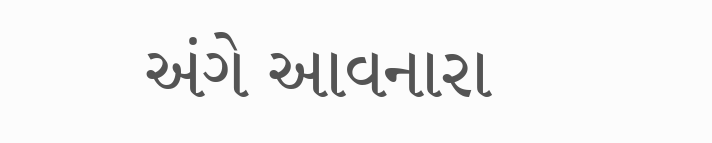અંગે આવનારા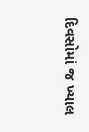દિવસોમાં જ ખ્યાલ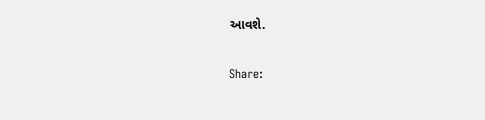આવશે.

Share: